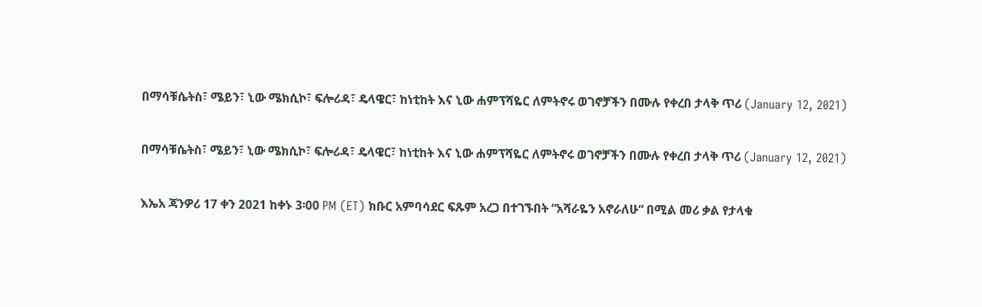በማሳቹሴትስ፣ ሜይን፣ ኒው ሜክሲኮ፣ ፍሎሪዳ፣ ዴላዌር፣ ከነቲከት እና ኒው ሐምፕሻዬር ለምትኖሩ ወገኖቻችን በሙሉ የቀረበ ታላቅ ጥሪ (January 12, 2021)

በማሳቹሴትስ፣ ሜይን፣ ኒው ሜክሲኮ፣ ፍሎሪዳ፣ ዴላዌር፣ ከነቲከት እና ኒው ሐምፕሻዬር ለምትኖሩ ወገኖቻችን በሙሉ የቀረበ ታላቅ ጥሪ (January 12, 2021)

እኤአ ጃንዎሪ 17 ቀን 2021 ከቀኑ 3፡00 PM (ET) ክቡር አምባሳደር ፍጹም አረጋ በተገኙበት “አሻራዬን አኖራለሁ“ በሚል መሪ ቃል የታላቁ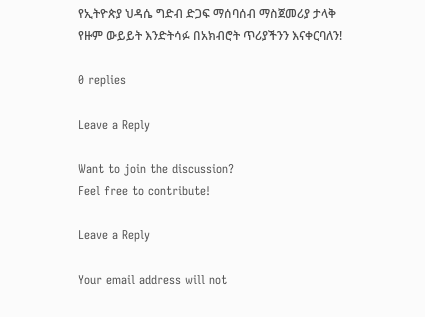የኢትዮጵያ ህዳሴ ግድብ ድጋፍ ማሰባሰብ ማስጀመሪያ ታላቅ የዙም ውይይት እንድትሳፉ በአክብሮት ጥሪያችንን እናቀርባለን!

0 replies

Leave a Reply

Want to join the discussion?
Feel free to contribute!

Leave a Reply

Your email address will not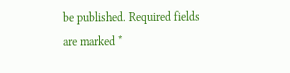be published. Required fields are marked *